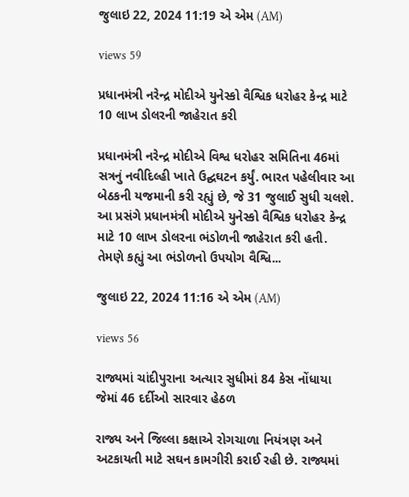જુલાઇ 22, 2024 11:19 એ એમ (AM)

views 59

પ્રધાનમંત્રી નરેન્દ્ર મોદીએ યુનેસ્કો વૈશ્વિક ધરોહર કેન્દ્ર માટે 10 લાખ ડોલરની જાહેરાત કરી

પ્રધાનમંત્રી નરેન્દ્ર મોદીએ વિશ્વ ધરોહર સમિતિના 46માં સત્રનું નવીદિલ્હી ખાતે ઉદ્ઘઘટન કર્યું. ભારત પહેલીવાર આ બેઠકની યજમાની કરી રહ્યું છે, જે 31 જુલાઈ સુધી ચલશે. આ પ્રસંગે પ્રધાનમંત્રી મોદીએ યુનેસ્કો વૈશ્વિક ધરોહર કેન્દ્ર માટે 10 લાખ ડોલરના ભંડોળની જાહેરાત કરી હતી. તેમણે કહ્યું આ ભંડોળનો ઉપયોગ વૈશ્વિ...

જુલાઇ 22, 2024 11:16 એ એમ (AM)

views 56

રાજ્યમાં ચાંદીપુરાના અત્યાર સુધીમાં 84 કેસ નોંધાયા જેમાં 46 દર્દીઓ સારવાર હેઠળ

રાજ્ય અને જિલ્લા કક્ષાએ રોગચાળા નિયંત્રણ અને અટકાયતી માટે સઘન કામગીરી કરાઈ રહી છે. રાજ્યમાં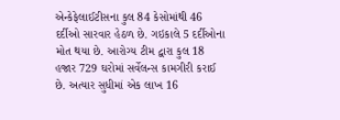એન્કેફેલાઈટીસના કુલ 84 કેસોમાંથી 46 દર્દીઓ સારવાર હેઠળ છે. ગઇકાલે 5 દર્દીઓના મોત થયા છે. આરોગ્ય ટીમ દ્વારા કુલ 18 હજાર 729 ઘરોમાં સર્વેલન્સ કામગીરી કરાઈ છે. અત્યાર સુધીમાં એક લાખ 16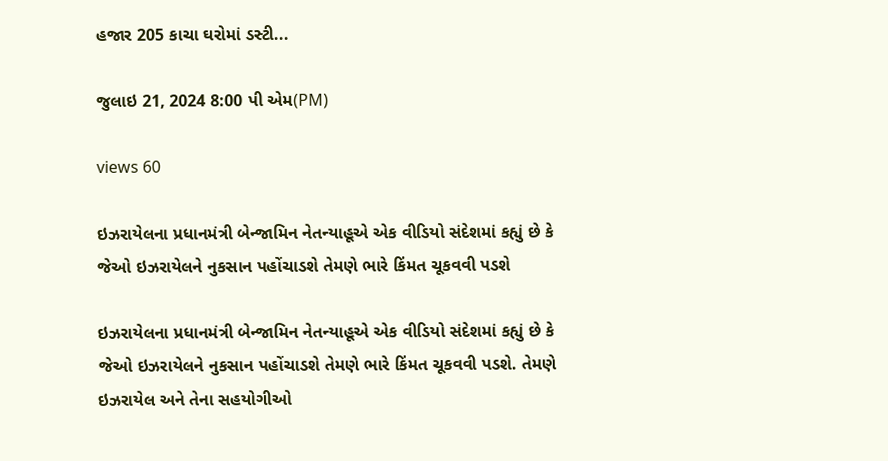હજાર 205 કાચા ઘરોમાં ડસ્ટી...

જુલાઇ 21, 2024 8:00 પી એમ(PM)

views 60

ઇઝરાયેલના પ્રધાનમંત્રી બેન્જામિન નેતન્યાહૂએ એક વીડિયો સંદેશમાં કહ્યું છે કે જેઓ ઇઝરાયેલને નુકસાન પહોંચાડશે તેમણે ભારે કિંમત ચૂકવવી પડશે

ઇઝરાયેલના પ્રધાનમંત્રી બેન્જામિન નેતન્યાહૂએ એક વીડિયો સંદેશમાં કહ્યું છે કે જેઓ ઇઝરાયેલને નુકસાન પહોંચાડશે તેમણે ભારે કિંમત ચૂકવવી પડશે. તેમણે ઇઝરાયેલ અને તેના સહયોગીઓ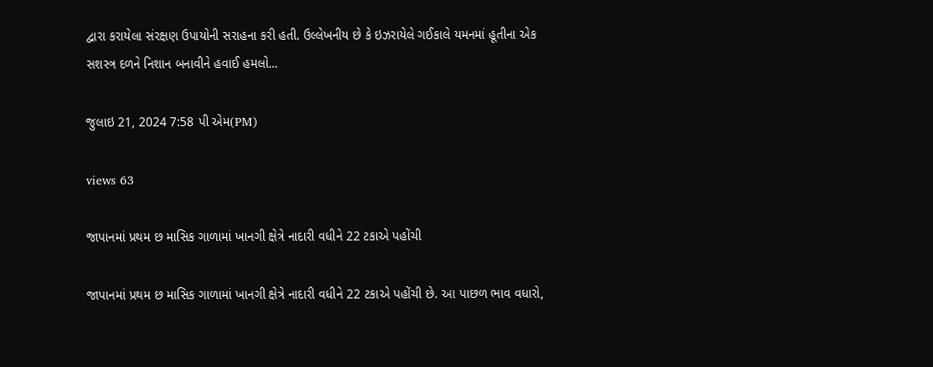દ્વારા કરાયેલા સંરક્ષણ ઉપાયોની સરાહના કરી હતી. ઉલ્લેખનીય છે કે ઇઝરાયેલે ગઈકાલે યમનમાં હૂતીના એક સશસ્ત્ર દળને નિશાન બનાવીને હવાઈ હમલો...

જુલાઇ 21, 2024 7:58 પી એમ(PM)

views 63

જાપાનમાં પ્રથમ છ માસિક ગાળામાં ખાનગી ક્ષેત્રે નાદારી વધીને 22 ટકાએ પહોંચી

જાપાનમાં પ્રથમ છ માસિક ગાળામાં ખાનગી ક્ષેત્રે નાદારી વધીને 22 ટકાએ પહોંચી છે. આ પાછળ ભાવ વધારો,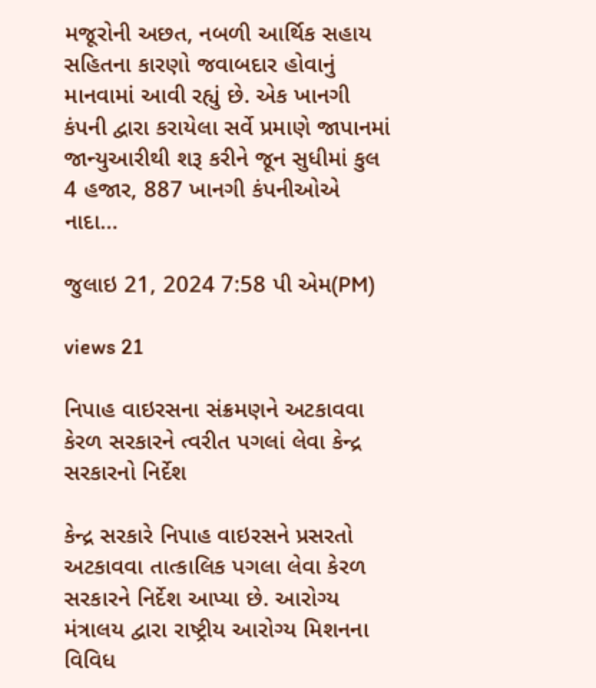મજૂરોની અછત, નબળી આર્થિક સહાય સહિતના કારણો જવાબદાર હોવાનું માનવામાં આવી રહ્યું છે. એક ખાનગી કંપની દ્વારા કરાયેલા સર્વે પ્રમાણે જાપાનમાં જાન્યુઆરીથી શરૂ કરીને જૂન સુધીમાં કુલ 4 હજાર, 887 ખાનગી કંપનીઓએ નાદા...

જુલાઇ 21, 2024 7:58 પી એમ(PM)

views 21

નિપાહ વાઇરસના સંક્રમણને અટકાવવા કેરળ સરકારને ત્વરીત પગલાં લેવા કેન્દ્ર સરકારનો નિર્દેશ

કેન્દ્ર સરકારે નિપાહ વાઇરસને પ્રસરતો અટકાવવા તાત્કાલિક પગલા લેવા કેરળ સરકારને નિર્દેશ આપ્યા છે. આરોગ્ય મંત્રાલય દ્વારા રાષ્ટ્રીય આરોગ્ય મિશનના વિવિધ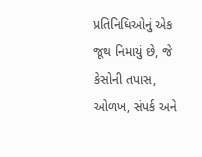પ્રતિનિધિઓનું એક જૂથ નિમાયું છે, જે કેસોની તપાસ, ઓળખ, સંપર્ક અને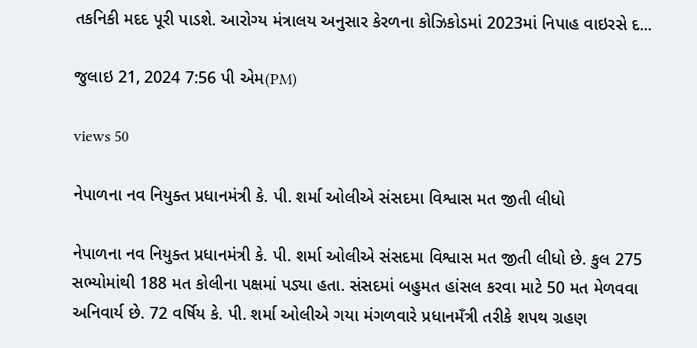તકનિકી મદદ પૂરી પાડશે. આરોગ્ય મંત્રાલય અનુસાર કેરળના કોઝિકોડમાં 2023માં નિપાહ વાઇરસે દ...

જુલાઇ 21, 2024 7:56 પી એમ(PM)

views 50

નેપાળના નવ નિયુક્ત પ્રધાનમંત્રી કે. પી. શર્મા ઓલીએ સંસદમા વિશ્વાસ મત જીતી લીધો

નેપાળના નવ નિયુક્ત પ્રધાનમંત્રી કે. પી. શર્મા ઓલીએ સંસદમા વિશ્વાસ મત જીતી લીધો છે. કુલ 275 સભ્યોમાંથી 188 મત કોલીના પક્ષમાં પડ્યા હતા. સંસદમાં બહુમત હાંસલ કરવા માટે 50 મત મેળવવા અનિવાર્ય છે. 72 વર્ષિય કે. પી. શર્મા ઓલીએ ગયા મંગળવારે પ્રધાનમઁત્રી તરીકે શપથ ગ્રહણ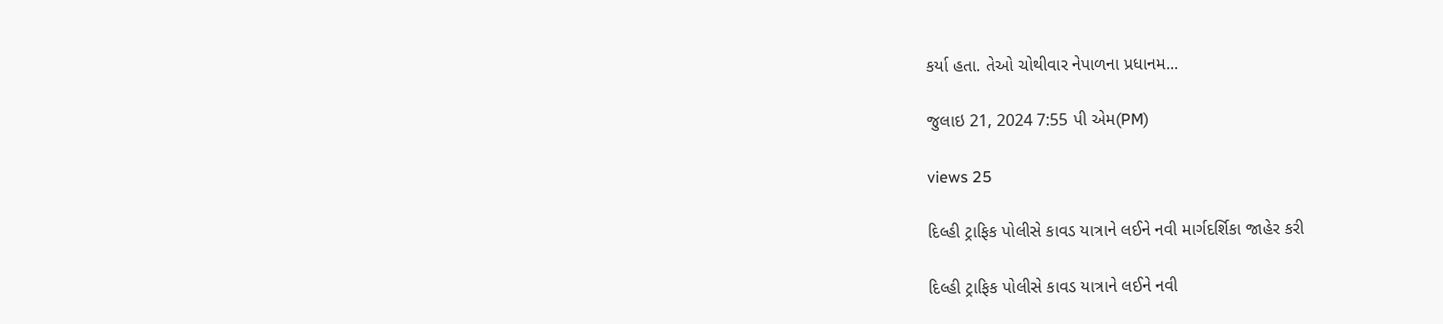કર્યા હતા. તેઓ ચોથીવાર નેપાળના પ્રધાનમ...

જુલાઇ 21, 2024 7:55 પી એમ(PM)

views 25

દિલ્હી ટ્રાફિક પોલીસે કાવડ યાત્રાને લઈને નવી માર્ગદર્શિકા જાહેર કરી

દિલ્હી ટ્રાફિક પોલીસે કાવડ યાત્રાને લઈને નવી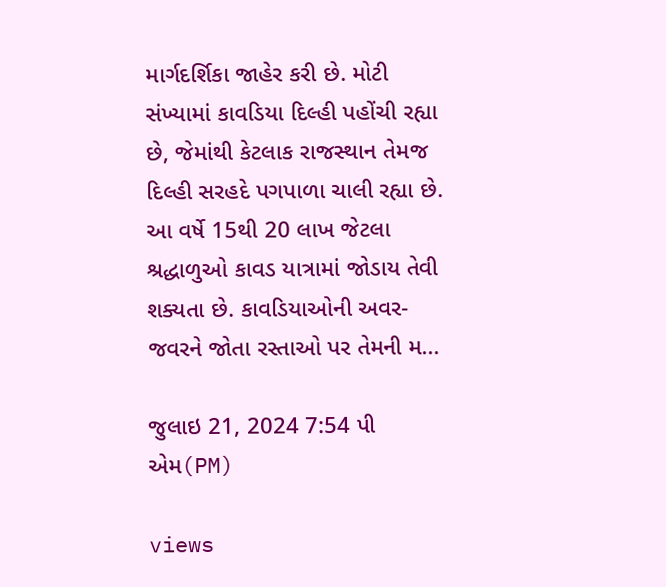માર્ગદર્શિકા જાહેર કરી છે. મોટી સંખ્યામાં કાવડિયા દિલ્હી પહોંચી રહ્યા છે, જેમાંથી કેટલાક રાજસ્થાન તેમજ દિલ્હી સરહદે પગપાળા ચાલી રહ્યા છે. આ વર્ષે 15થી 20 લાખ જેટલા શ્રદ્ધાળુઓ કાવડ યાત્રામાં જોડાય તેવી શક્યતા છે. કાવડિયાઓની અવર-જવરને જોતા રસ્તાઓ પર તેમની મ...

જુલાઇ 21, 2024 7:54 પી એમ(PM)

views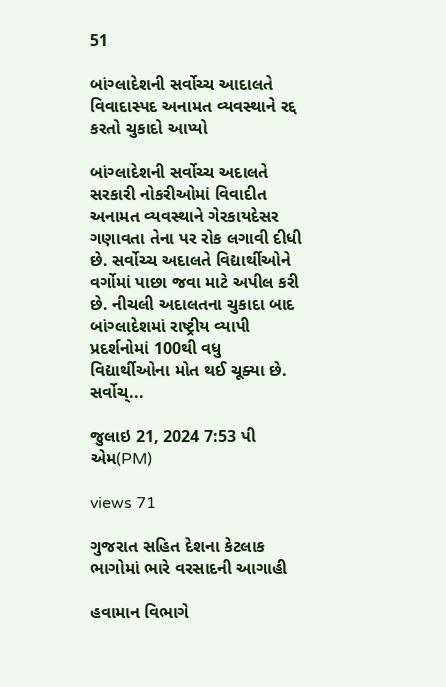51

બાંગ્લાદેશની સર્વોચ્ચ આદાલતે વિવાદાસ્પદ અનામત વ્યવસ્થાને રદ્દ કરતો ચુકાદો આપ્યો

બાંગ્લાદેશની સર્વોચ્ચ અદાલતે સરકારી નોકરીઓમાં વિવાદીત અનામત વ્યવસ્થાને ગેરકાયદેસર ગણાવતા તેના પર રોક લગાવી દીધી છે. સર્વોચ્ચ અદાલતે વિદ્યાર્થીઓને વર્ગોમાં પાછા જવા માટે અપીલ કરી છે. નીચલી અદાલતના ચુકાદા બાદ બાંગ્લાદેશમાં રાષ્ટ્રીય વ્યાપી પ્રદર્શનોમાં 100થી વધુ વિદ્યાર્થીઓના મોત થઈ ચૂક્યા છે. સર્વોચ્...

જુલાઇ 21, 2024 7:53 પી એમ(PM)

views 71

ગુજરાત સહિત દેશના કેટલાક ભાગોમાં ભારે વરસાદની આગાહી

હવામાન વિભાગે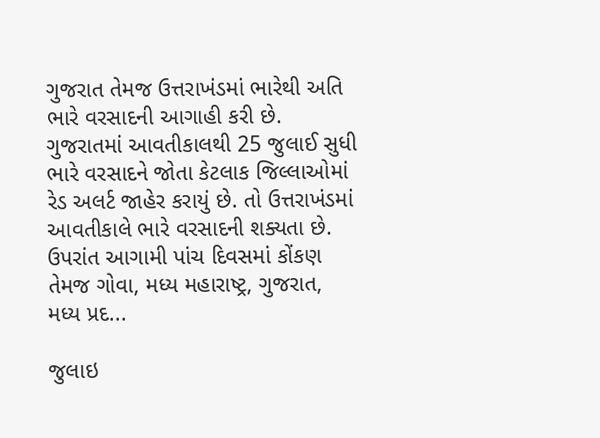ગુજરાત તેમજ ઉત્તરાખંડમાં ભારેથી અતિ ભારે વરસાદની આગાહી કરી છે. ગુજરાતમાં આવતીકાલથી 25 જુલાઈ સુધી ભારે વરસાદને જોતા કેટલાક જિલ્લાઓમાં રેડ અલર્ટ જાહેર કરાયું છે. તો ઉત્તરાખંડમાં આવતીકાલે ભારે વરસાદની શક્યતા છે. ઉપરાંત આગામી પાંચ દિવસમાં કોંકણ તેમજ ગોવા, મધ્ય મહારાષ્ટ્ર, ગુજરાત, મધ્ય પ્રદ...

જુલાઇ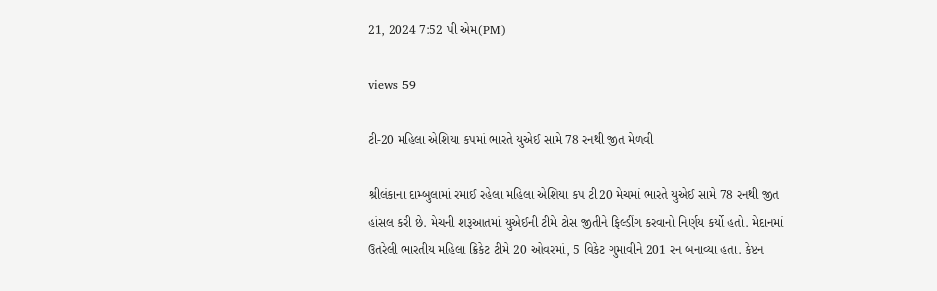21, 2024 7:52 પી એમ(PM)

views 59

ટી-20 મહિલા એશિયા કપમાં ભારતે યુએઈ સામે 78 રનથી જીત મેળવી

શ્રીલંકાના દામ્બુલામાં રમાઈ રહેલા મહિલા એશિયા કપ ટી20 મેચમાં ભારતે યુએઈ સામે 78 રનથી જીત હાંસલ કરી છે. મેચની શરૂઆતમાં યુએઈની ટીમે ટોસ જીતીને ફિલ્ડીંગ કરવાનો નિર્ણય કર્યો હતો. મેદાનમાં ઉતરેલી ભારતીય મહિલા ક્રિકેટ ટીમે 20 ઓવરમાં, 5 વિકેટ ગુમાવીને 201 રન બનાવ્યા હતા. કેપ્ટન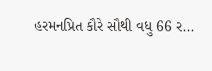હરમનપ્રિત કૌરે સૌથી વધુ 66 ર...